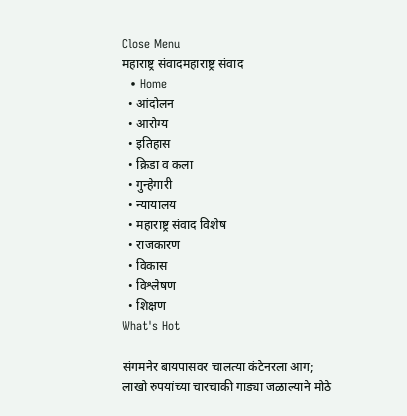Close Menu
महाराष्ट्र संवादमहाराष्ट्र संवाद
  • Home
  • आंदोलन
  • आरोग्य
  • इतिहास
  • क्रिडा व कला
  • गुन्हेगारी
  • न्यायालय
  • महाराष्ट्र संवाद विशेष
  • राजकारण
  • विकास
  • विश्लेषण
  • शिक्षण
What's Hot

संगमनेर बायपासवर चालत्या कंटेनरला आग; लाखो रुपयांच्या चारचाकी गाड्या जळाल्याने मोठे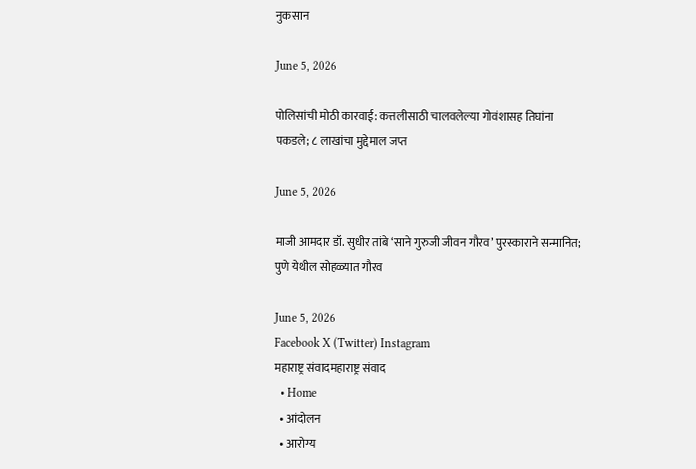नुकसान

June 5, 2026

पोलिसांची मोठी कारवाई: कत्तलीसाठी चालवलेल्या गोवंशासह तिघांना पकडले; ८ लाखांचा मुद्देमाल जप्त

June 5, 2026

माजी आमदार डॉ. सुधीर तांबे ‘साने गुरुजी जीवन गौरव’ पुरस्काराने सन्मानित; पुणे येथील सोहळ्यात गौरव

June 5, 2026
Facebook X (Twitter) Instagram
महाराष्ट्र संवादमहाराष्ट्र संवाद
  • Home
  • आंदोलन
  • आरोग्य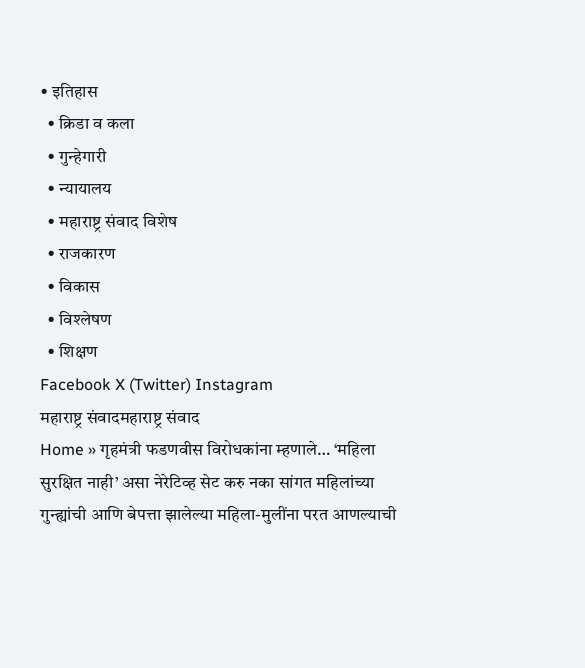• इतिहास
  • क्रिडा व कला
  • गुन्हेगारी
  • न्यायालय
  • महाराष्ट्र संवाद विशेष
  • राजकारण
  • विकास
  • विश्लेषण
  • शिक्षण
Facebook X (Twitter) Instagram
महाराष्ट्र संवादमहाराष्ट्र संवाद
Home » गृहमंत्री फडणवीस विरोधकांना म्हणाले… ‘महिला सुरक्षित नाही’ असा नेरेटिव्ह सेट करु नका सांगत महिलांच्या गुन्ह्यांची आणि बेपत्ता झालेल्या महिला-मुलींना परत आणल्याची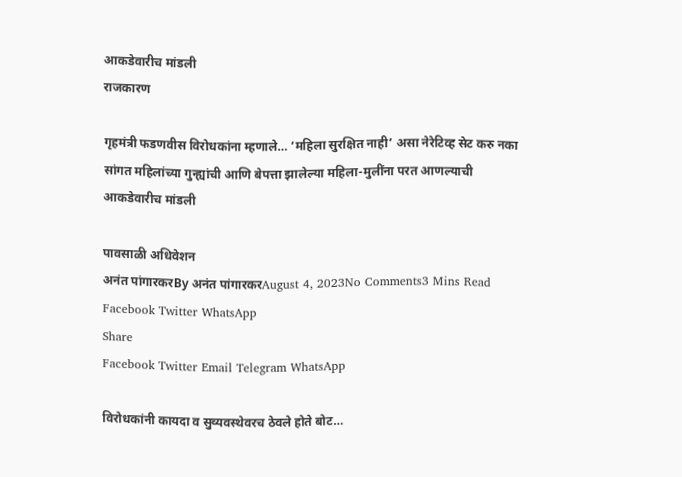आकडेवारीच मांडली
राजकारण

गृहमंत्री फडणवीस विरोधकांना म्हणाले… ‘महिला सुरक्षित नाही’ असा नेरेटिव्ह सेट करु नका सांगत महिलांच्या गुन्ह्यांची आणि बेपत्ता झालेल्या महिला-मुलींना परत आणल्याची आकडेवारीच मांडली

पावसाळी अधिवेशन
अनंत पांगारकरBy अनंत पांगारकरAugust 4, 2023No Comments3 Mins Read
Facebook Twitter WhatsApp
Share
Facebook Twitter Email Telegram WhatsApp

विरोधकांनी कायदा व सुव्यवस्थेवरच ठेवले होते बोट…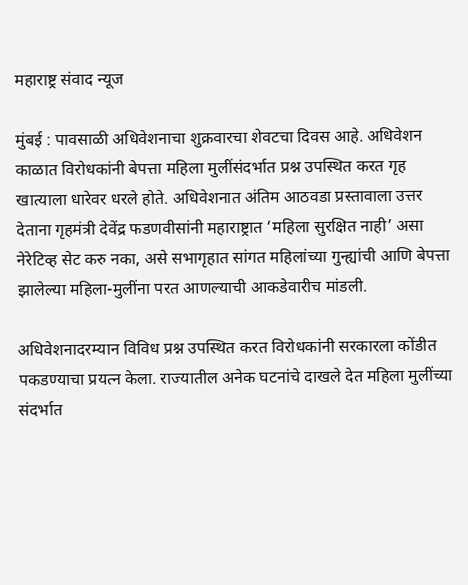महाराष्ट्र संवाद न्यूज

मुंबई : पावसाळी अधिवेशनाचा शुक्रवारचा शेवटचा दिवस आहे. अधिवेशन काळात विरोधकांनी बेपत्ता महिला मुलींसंदर्भात प्रश्न उपस्थित करत गृह खात्याला धारेवर धरले होते. अधिवेशनात अंतिम आठवडा प्रस्तावाला उत्तर देताना गृहमंत्री देवेंद्र फडणवीसांनी महाराष्ट्रात ‘महिला सुरक्षित नाही’ असा नेरेटिव्ह सेट करु नका, असे सभागृहात सांगत महिलांच्या गुन्ह्यांची आणि बेपत्ता झालेल्या महिला-मुलींना परत आणल्याची आकडेवारीच मांडली.

अधिवेशनादरम्यान विविध प्रश्न उपस्थित करत विरोधकांनी सरकारला कोंडीत पकडण्याचा प्रयत्न केला. राज्यातील अनेक घटनांचे दाखले देत महिला मुलींच्या संदर्भात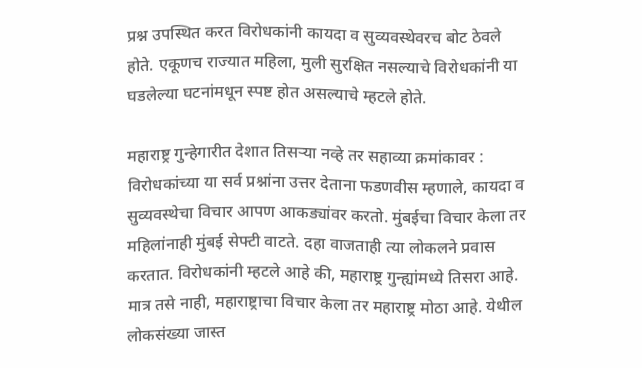प्रश्न उपस्थित करत विरोधकांनी कायदा व सुव्यवस्थेवरच बोट ठेवले होते. एकूणच राज्यात महिला, मुली सुरक्षित नसल्याचे विरोधकांनी या घडलेल्या घटनांमधून स्पष्ट होत असल्याचे म्हटले होते.

महाराष्ट्र गुन्हेगारीत देशात तिसऱ्या नव्हे तर सहाव्या क्रमांकावर : विरोधकांच्या या सर्व प्रश्नांना उत्तर देताना फडणवीस म्हणाले, कायदा व सुव्यवस्थेचा विचार आपण आकड्यांवर करतो. मुंबईचा विचार केला तर महिलांनाही मुंबई सेफ्टी वाटते. दहा वाजताही त्या लोकलने प्रवास करतात. विरोधकांनी म्हटले आहे की, महाराष्ट्र गुन्ह्यांमध्ये तिसरा आहे. मात्र तसे नाही, महाराष्ट्राचा विचार केला तर महाराष्ट्र मोठा आहे. येथील लोकसंख्या जास्त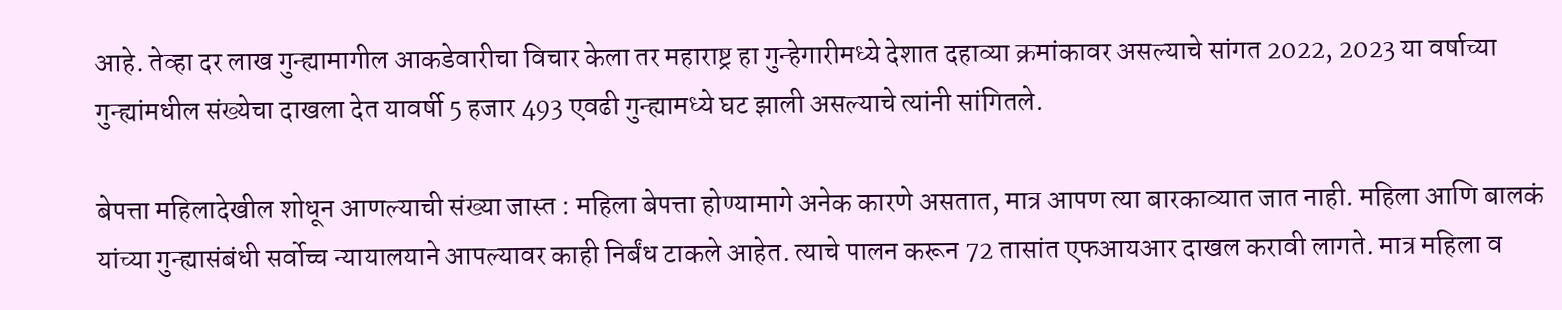आहे. तेव्हा दर लाख गुन्ह्यामागील आकडेवारीचा विचार केला तर महाराष्ट्र हा गुन्हेगारीमध्ये देशात दहाव्या क्रमांकावर असल्याचे सांगत 2022, 2023 या वर्षाच्या गुन्ह्यांमधील संख्येचा दाखला देत यावर्षी 5 हजार 493 एवढी गुन्ह्यामध्ये घट झाली असल्याचे त्यांनी सांगितले.

बेपत्ता महिलादेखील शोधून आणल्याची संख्या जास्त : महिला बेपत्ता होण्यामागे अनेक कारणे असतात, मात्र आपण त्या बारकाव्यात जात नाही. महिला आणि बालकं यांच्या गुन्ह्यासंबंधी सर्वोच्च न्यायालयाने आपल्यावर काही निर्बंध टाकले आहेत. त्याचे पालन करून 72 तासांत एफआयआर दाखल करावी लागते. मात्र महिला व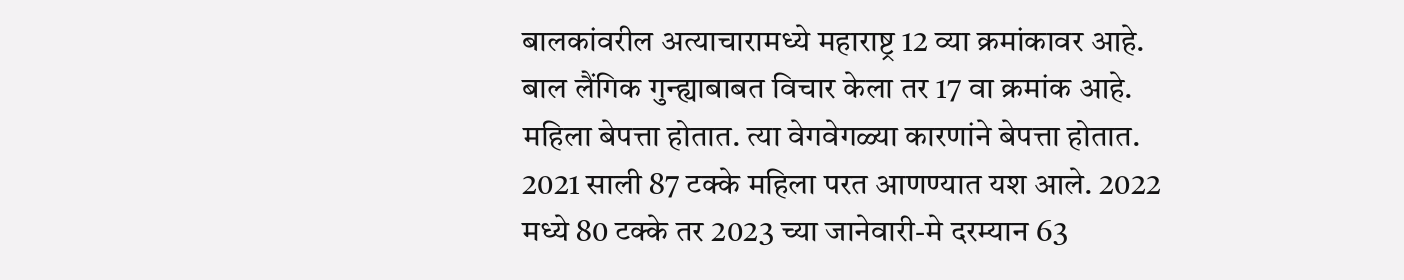बालकांवरील अत्याचारामध्ये महाराष्ट्र 12 व्या क्रमांकावर आहे. बाल लैंगिक गुन्ह्याबाबत विचार केला तर 17 वा क्रमांक आहे. महिला बेपत्ता होतात. त्या वेगवेगळ्या कारणांने बेपत्ता होतात. 2021 साली 87 टक्के महिला परत आणण्यात यश आले. 2022 मध्ये 80 टक्के तर 2023 च्या जानेवारी-मे दरम्यान 63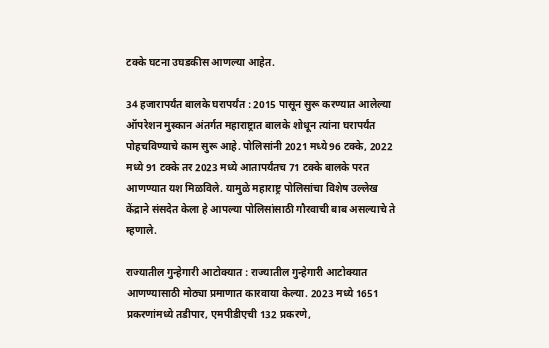टक्के घटना उघडकीस आणल्या आहेत.

34 हजारापर्यंत बालके घरापर्यंत : 2015 पासून सुरू करण्यात आलेल्या ऑपरेशन मुस्कान अंतर्गत महाराष्ट्रात बालके शोधून त्यांना घरापर्यंत पोहचविण्याचे काम सुरू आहे. पोलिसांनी 2021 मध्ये 96 टक्के, 2022 मध्ये 91 टक्के तर 2023 मध्ये आतापर्यंतच 71 टक्के बालके परत आणण्यात यश मिळविले. यामुळे महाराष्ट्र पोलिसांचा विशेष उल्लेख केंद्राने संसदेत केला हे आपल्या पोलिसांसाठी गौरवाची बाब असल्याचे ते म्हणाले.

राज्यातील गुन्हेगारी आटोक्यात : राज्यातील गुन्हेगारी आटोक्यात आणण्यासाठी मोठ्या प्रमाणात कारवाया केल्या. 2023 मध्ये 1651 प्रकरणांमध्ये तडीपार, एमपीडीएची 132 प्रकरणे,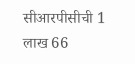सीआरपीसीची 1 लाख 66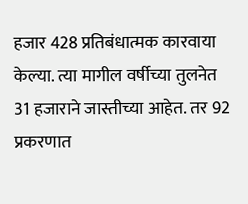हजार 428 प्रतिबंधात्मक कारवाया केल्या. त्या मागील वर्षीच्या तुलनेत 31 हजाराने जास्तीच्या आहेत. तर 92 प्रकरणात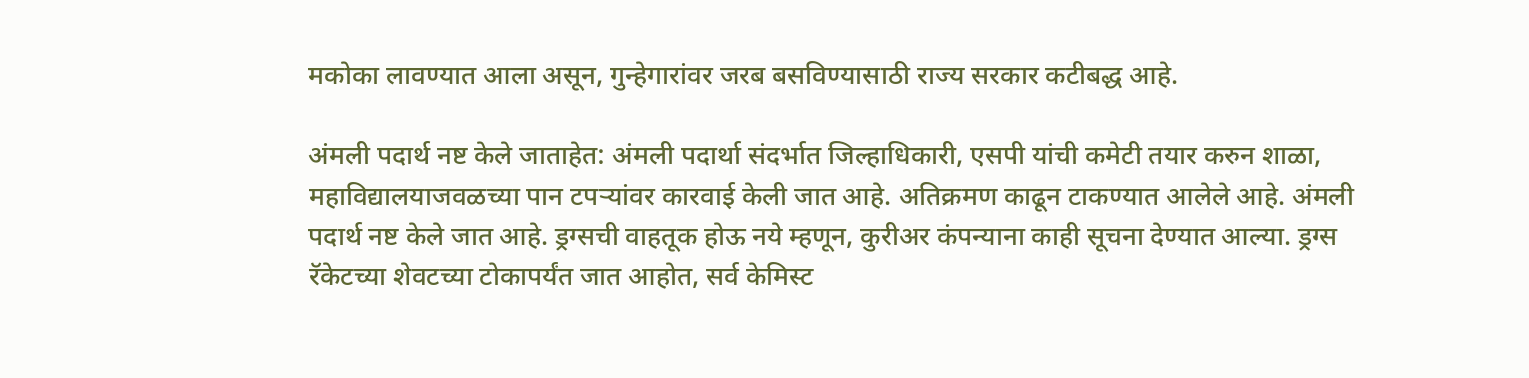मकोका लावण्यात आला असून, गुन्हेगारांवर जरब बसविण्यासाठी राज्य सरकार कटीबद्ध आहे.

अंमली पदार्थ नष्ट केले जाताहेत: अंमली पदार्था संदर्भात जिल्हाधिकारी, एसपी यांची कमेटी तयार करुन शाळा, महाविद्यालयाजवळच्या पान टपऱ्यांवर कारवाई केली जात आहे. अतिक्रमण काढून टाकण्यात आलेले आहे. अंमली पदार्थ नष्ट केले जात आहे. ड्रग्सची वाहतूक होऊ नये म्हणून, कुरीअर कंपन्याना काही सूचना देण्यात आल्या. ड्रग्स रॅकेटच्या शेवटच्या टोकापर्यंत जात आहोत, सर्व केमिस्ट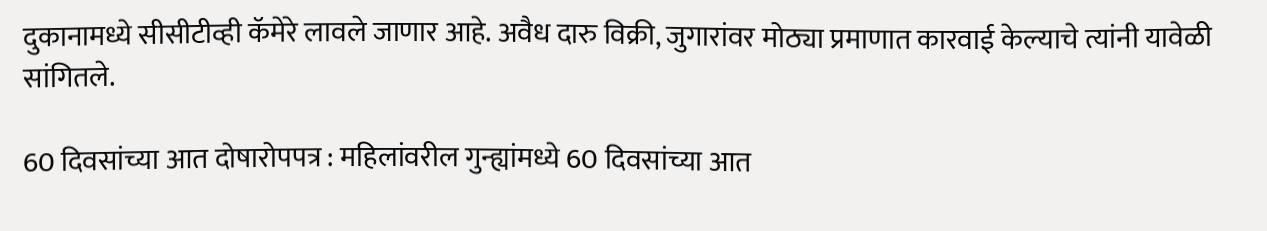दुकानामध्ये सीसीटीव्ही कॅमेरे लावले जाणार आहे. अवैध दारु विक्री, जुगारांवर मोठ्या प्रमाणात कारवाई केल्याचे त्यांनी यावेळी सांगितले.

60 दिवसांच्या आत दोषारोपपत्र : महिलांवरील गुन्ह्यांमध्ये 60 दिवसांच्या आत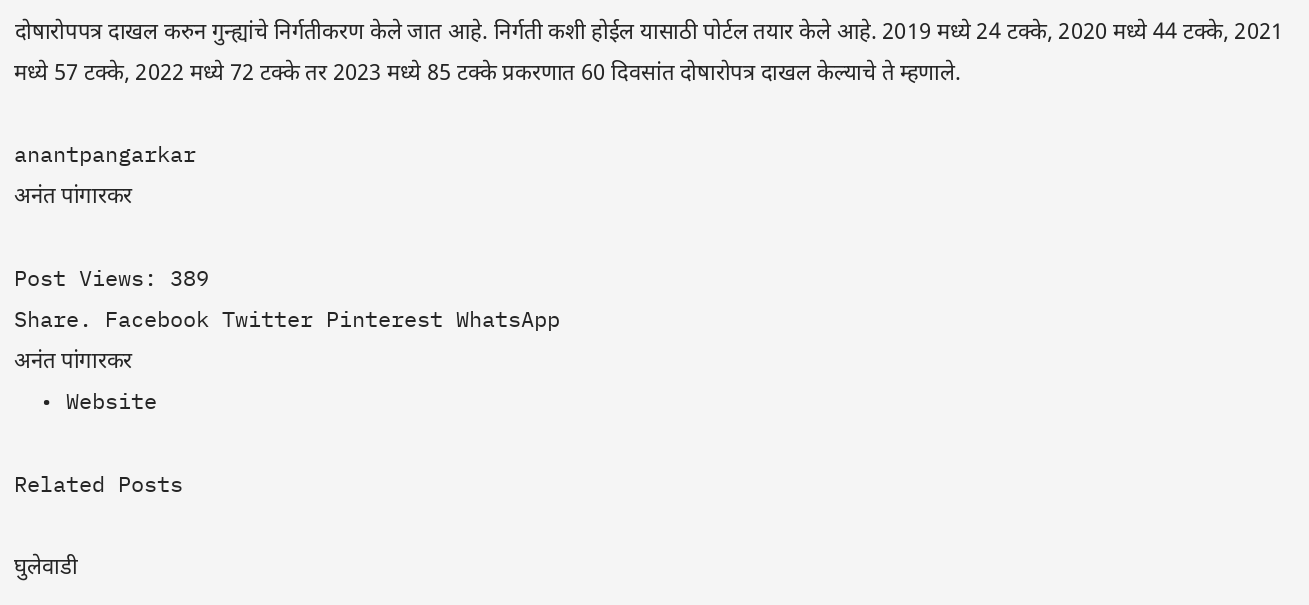दोषारोपपत्र दाखल करुन गुन्ह्यांचे निर्गतीकरण केले जात आहे. निर्गती कशी होईल यासाठी पोर्टल तयार केले आहे. 2019 मध्ये 24 टक्के, 2020 मध्ये 44 टक्के, 2021 मध्ये 57 टक्के, 2022 मध्ये 72 टक्के तर 2023 मध्ये 85 टक्के प्रकरणात 60 दिवसांत दोषारोपत्र दाखल केल्याचे ते म्हणाले.

anantpangarkar
अनंत पांगारकर

Post Views: 389
Share. Facebook Twitter Pinterest WhatsApp
अनंत पांगारकर
  • Website

Related Posts

घुलेवाडी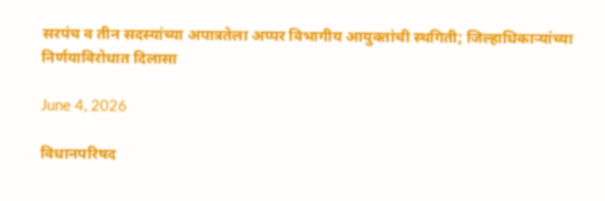सरपंच व तीन सदस्यांच्या अपात्रतेला अप्पर विभागीय आयुक्तांची स्थगिती; जिल्हाधिकार्‍यांच्या निर्णयाविरोधात दिलासा

June 4, 2026

विधानपरिषद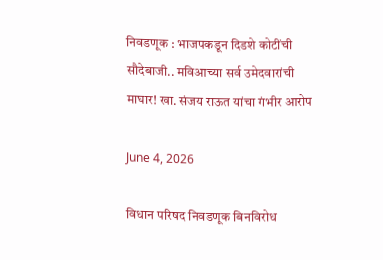निवडणूक : भाजपकडून दिडशे कोटींची सौदेबाजी.. मविआच्या सर्व उमेदवारांची माघार! खा. संजय राऊत यांचा गंभीर आरोप

June 4, 2026

विधान परिषद निवडणूक बिनविरोध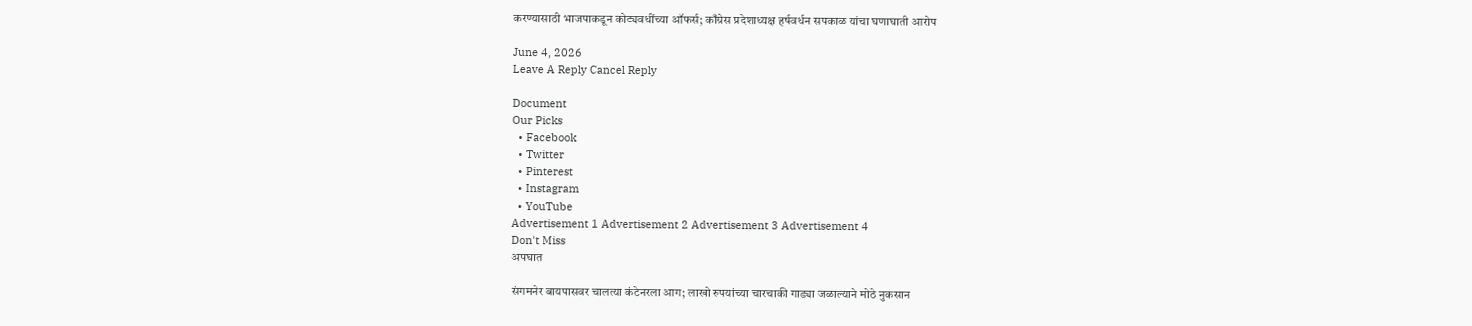करण्यासाठी भाजपाकडून कोट्यवधींच्या ऑफर्स; काँग्रेस प्रदेशाध्यक्ष हर्षवर्धन सपकाळ यांचा घणाघाती आरोप

June 4, 2026
Leave A Reply Cancel Reply

Document
Our Picks
  • Facebook
  • Twitter
  • Pinterest
  • Instagram
  • YouTube
Advertisement 1 Advertisement 2 Advertisement 3 Advertisement 4
Don't Miss
अपघात

संगमनेर बायपासवर चालत्या कंटेनरला आग; लाखो रुपयांच्या चारचाकी गाड्या जळाल्याने मोठे नुकसान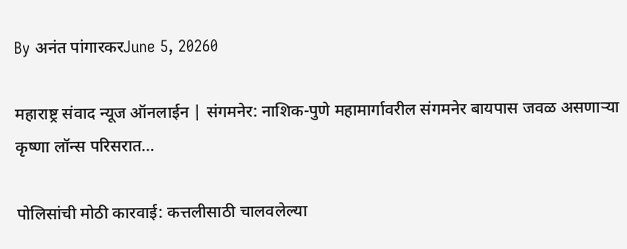By अनंत पांगारकरJune 5, 20260

महाराष्ट्र संवाद न्यूज ऑनलाईन | संगमनेर: नाशिक-पुणे महामार्गावरील संगमनेर बायपास जवळ असणाऱ्या कृष्णा लॉन्स परिसरात…

पोलिसांची मोठी कारवाई: कत्तलीसाठी चालवलेल्या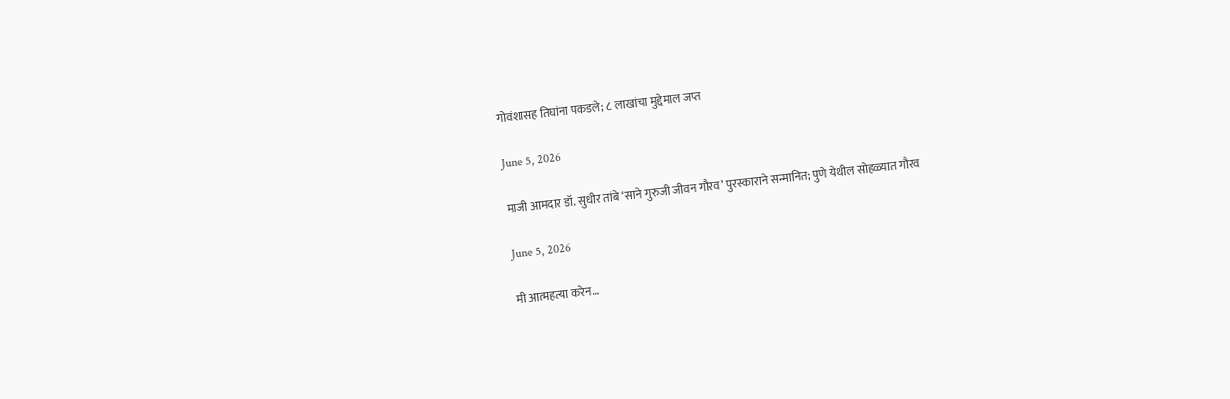गोवंशासह तिघांना पकडले; ८ लाखांचा मुद्देमाल जप्त

June 5, 2026

माजी आमदार डॉ. सुधीर तांबे ‘साने गुरुजी जीवन गौरव’ पुरस्काराने सन्मानित; पुणे येथील सोहळ्यात गौरव

June 5, 2026

मी आत्महत्या करेन…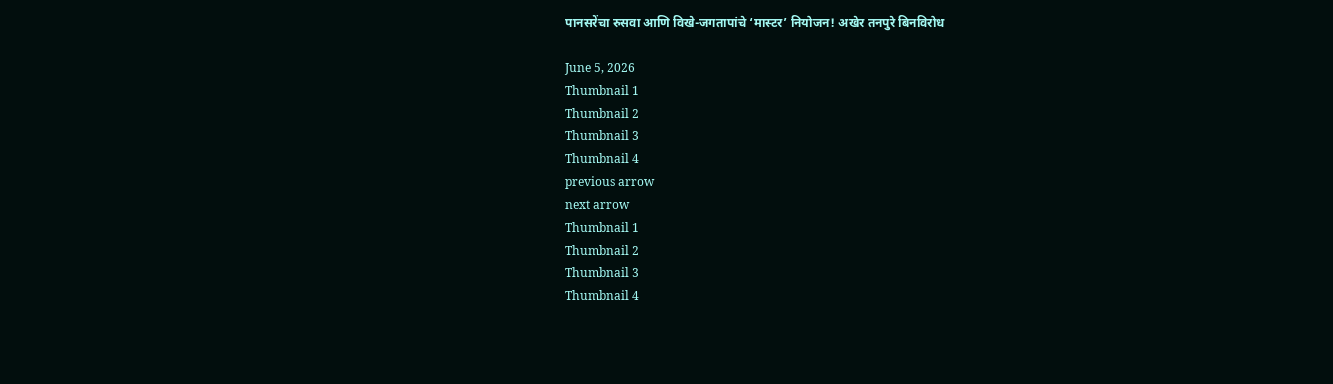पानसरेंचा रुसवा आणि विखे-जगतापांचे ‘मास्टर’ नियोजन! अखेर तनपुरे बिनविरोध

June 5, 2026
Thumbnail 1
Thumbnail 2
Thumbnail 3
Thumbnail 4
previous arrow
next arrow
Thumbnail 1
Thumbnail 2
Thumbnail 3
Thumbnail 4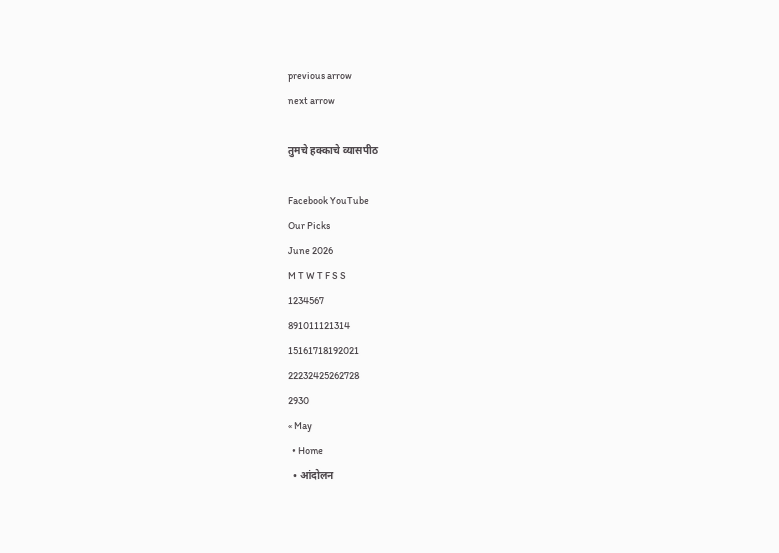previous arrow
next arrow

तुमचे हक्काचे व्यासपीठ

Facebook YouTube
Our Picks
June 2026
M T W T F S S
1234567
891011121314
15161718192021
22232425262728
2930
« May
  • Home
  • आंदोलन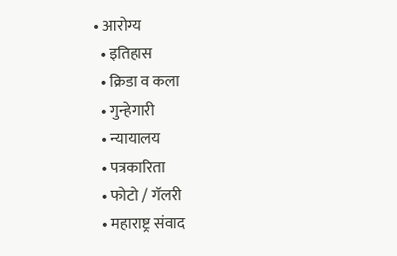• आरोग्य
  • इतिहास
  • क्रिडा व कला
  • गुन्हेगारी
  • न्यायालय
  • पत्रकारिता
  • फोटो / गॅलरी
  • महाराष्ट्र संवाद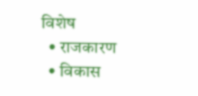विशेष
  • राजकारण
  • विकास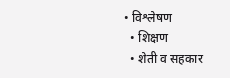• विश्लेषण
  • शिक्षण
  • शेती व सहकार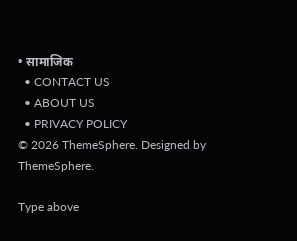• सामाजिक
  • CONTACT US
  • ABOUT US
  • PRIVACY POLICY
© 2026 ThemeSphere. Designed by ThemeSphere.

Type above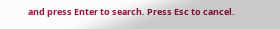and press Enter to search. Press Esc to cancel.